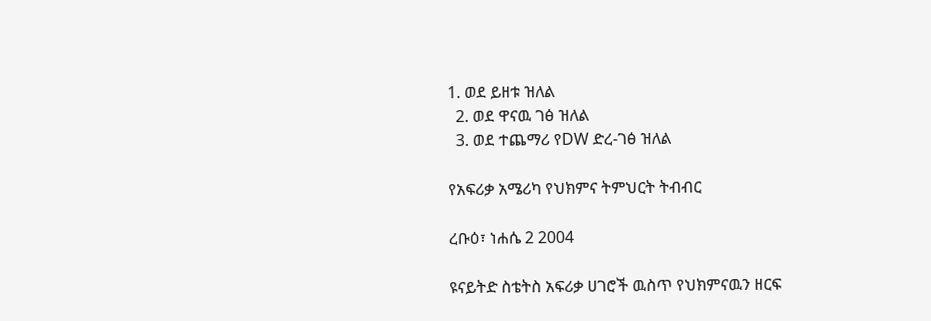1. ወደ ይዘቱ ዝለል
  2. ወደ ዋናዉ ገፅ ዝለል
  3. ወደ ተጨማሪ የDW ድረ-ገፅ ዝለል

የአፍሪቃ አሜሪካ የህክምና ትምህርት ትብብር

ረቡዕ፣ ነሐሴ 2 2004

ዩናይትድ ስቴትስ አፍሪቃ ሀገሮች ዉስጥ የህክምናዉን ዘርፍ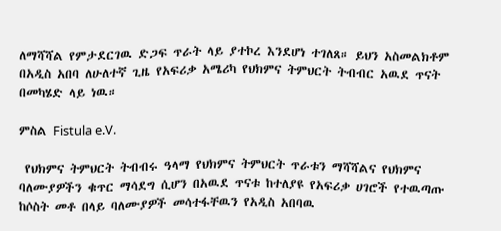ለማሻሻል የምታደርገዉ ድጋፍ ጥራት ላይ ያተኮረ እንደሆነ ተገለጸ። ይህን አስመልክቶም በአዲስ አበባ ለሁለተኛ ጊዜ የአፍሪቃ አሜሪካ የህክምና ትምህርት ትብብር አዉደ ጥናት በመካሄድ ላይ ነዉ።

ምስል Fistula e.V.

 የህክምና ትምህርት ትብብሩ ዓላማ የህክምና ትምህርት ጥራቱን ማሻሻልና የህክምና ባለሙያዎችን ቁጥር ማሳደግ ሲሆን በአዉደ ጥናቱ ከተለያዩ የአፍሪቃ ሀገሮች የተዉጣጡ ከሶስት መቶ በላይ ባለሙያዎች መሳተፋቸዉን የአዲስ አበባዉ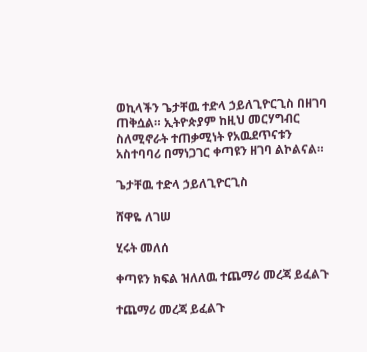ወኪላችን ጌታቸዉ ተድላ ኃይለጊዮርጊስ በዘገባ ጠቅሷል። ኢትዮጵያም ከዚህ መርሃግብር ስለሚኖራት ተጠቃሚነት የአዉደጥናቱን አስተባባሪ በማነጋገር ቀጣዩን ዘገባ ልኮልናል።

ጌታቸዉ ተድላ ኃይለጊዮርጊስ

ሸዋዬ ለገሠ

ሂሩት መለሰ

ቀጣዩን ክፍል ዝለለዉ ተጨማሪ መረጃ ይፈልጉ

ተጨማሪ መረጃ ይፈልጉ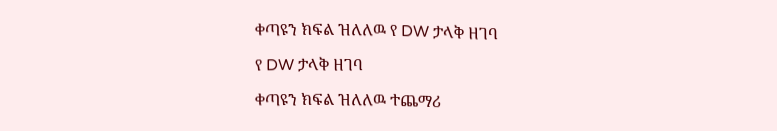ቀጣዩን ክፍል ዝለለዉ የ DW ታላቅ ዘገባ

የ DW ታላቅ ዘገባ

ቀጣዩን ክፍል ዝለለዉ ተጨማሪ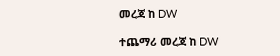መረጃ ከ DW

ተጨማሪ መረጃ ከ DW